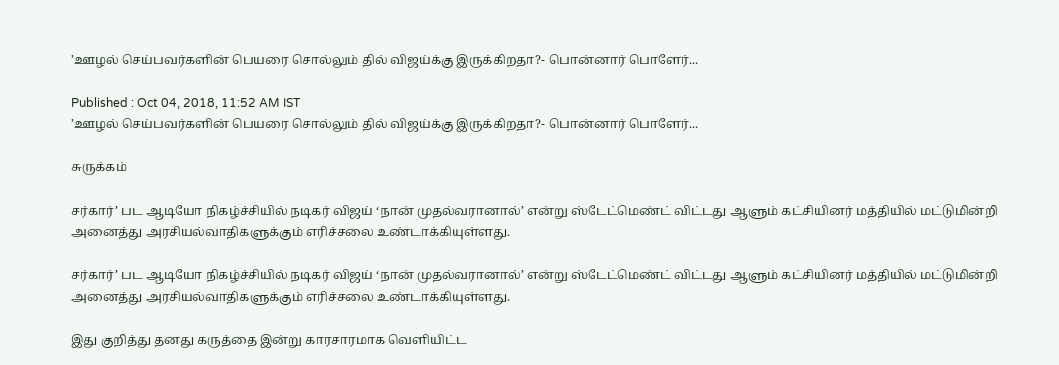’ஊழல் செய்பவர்களின் பெயரை சொல்லும் தில் விஜய்க்கு இருக்கிறதா?- பொன்னார் பொளேர்...

Published : Oct 04, 2018, 11:52 AM IST
’ஊழல் செய்பவர்களின் பெயரை சொல்லும் தில் விஜய்க்கு இருக்கிறதா?- பொன்னார் பொளேர்...

சுருக்கம்

சர்கார்’ பட ஆடியோ நிகழ்ச்சியில் நடிகர் விஜய் ‘நான் முதல்வரானால்’ என்று ஸ்டேட்மெண்ட் விட்டது ஆளும் கட்சியினர் மத்தியில் மட்டுமின்றி அனைத்து அரசியல்வாதிகளுக்கும் எரிச்சலை உண்டாக்கியுள்ளது.

சர்கார்’ பட ஆடியோ நிகழ்ச்சியில் நடிகர் விஜய் ‘நான் முதல்வரானால்’ என்று ஸ்டேட்மெண்ட் விட்டது ஆளும் கட்சியினர் மத்தியில் மட்டுமின்றி அனைத்து அரசியல்வாதிகளுக்கும் எரிச்சலை உண்டாக்கியுள்ளது.

இது குறித்து தனது கருத்தை இன்று காரசாரமாக வெளியிட்ட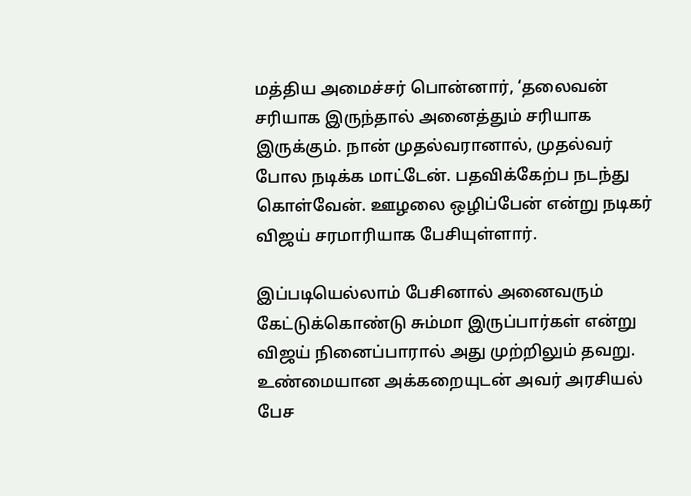மத்திய அமைச்சர் பொன்னார், ‘தலைவன் சரியாக இருந்தால் அனைத்தும் சரியாக இருக்கும். நான் முதல்வரானால், முதல்வர் போல நடிக்க மாட்டேன். பதவிக்கேற்ப நடந்து கொள்வேன். ஊழலை ஒழிப்பேன் என்று நடிகர் விஜய் சரமாரியாக பேசியுள்ளார்.

இப்படியெல்லாம் பேசினால் அனைவரும் கேட்டுக்கொண்டு சும்மா இருப்பார்கள் என்று விஜய் நினைப்பாரால் அது முற்றிலும் தவறு. உண்மையான அக்கறையுடன் அவர் அரசியல் பேச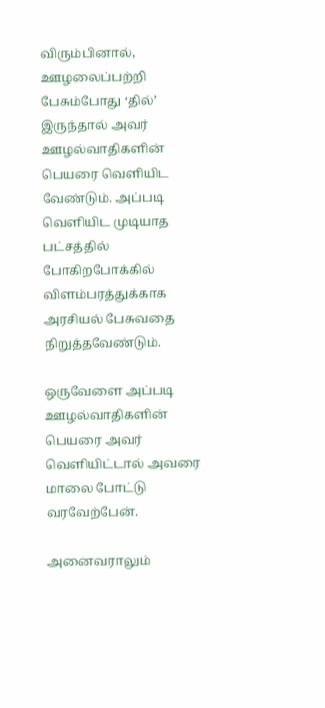விரும்பினால், ஊழலைப்பற்றி பேசும்போது ‘தில்’ இருந்தால் அவர் ஊழல்வாதிகளின் பெயரை வெளியிட வேண்டும். அப்படி வெளியிட முடியாத பட்சத்தில் போகிறபோக்கில் விளம்பரத்துக்காக அரசியல் பேசுவதை நிறுத்தவேண்டும்.

ஒருவேளை அப்படி ஊழல்வாதிகளின் பெயரை அவர் வெளியிட்டால் அவரை மாலை போட்டு வரவேற்பேன்.

அனைவராலும்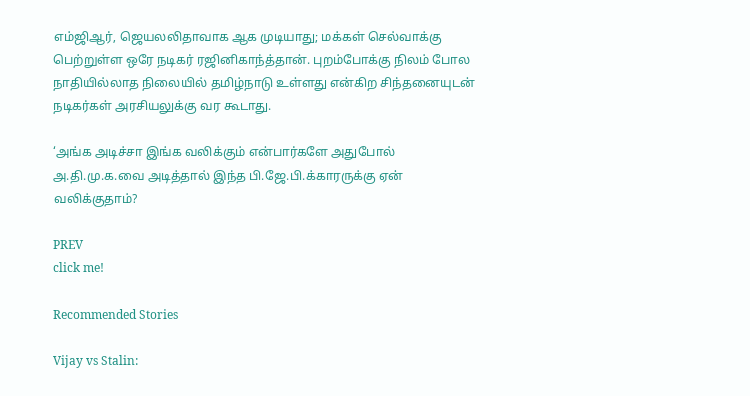எம்ஜிஆர், ஜெயலலிதாவாக ஆக முடியாது; மக்கள் செல்வாக்கு பெற்றுள்ள ஒரே நடிகர் ரஜினிகாந்த்தான். புறம்போக்கு நிலம் போல நாதியில்லாத நிலையில் தமிழ்நாடு உள்ளது என்கிற சிந்தனையுடன் நடிகர்கள் அரசியலுக்கு வர கூடாது.

‘அங்க அடிச்சா இங்க வலிக்கும் என்பார்களே அதுபோல் அ.தி.மு.க.வை அடித்தால் இந்த பி.ஜே.பி.க்காரருக்கு ஏன் வலிக்குதாம்?

PREV
click me!

Recommended Stories

Vijay vs Stalin: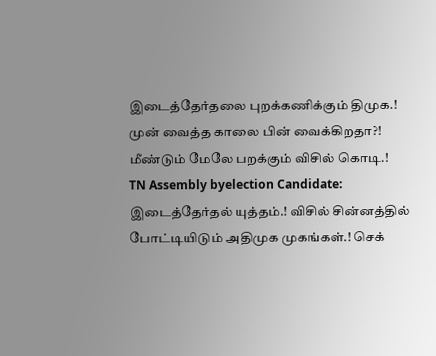இடைத்தேர்தலை புறக்கணிக்கும் திமுக.! முன் வைத்த காலை பின் வைக்கிறதா?! மீண்டும் மேலே பறக்கும் விசில் கொடி.!
TN Assembly byelection Candidate: இடைத்தேர்தல் யுத்தம்.! விசில் சின்னத்தில் போட்டியிடும் அதிமுக முகங்கள்.! செக்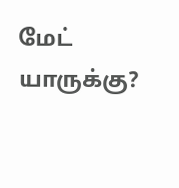மேட் யாருக்கு?